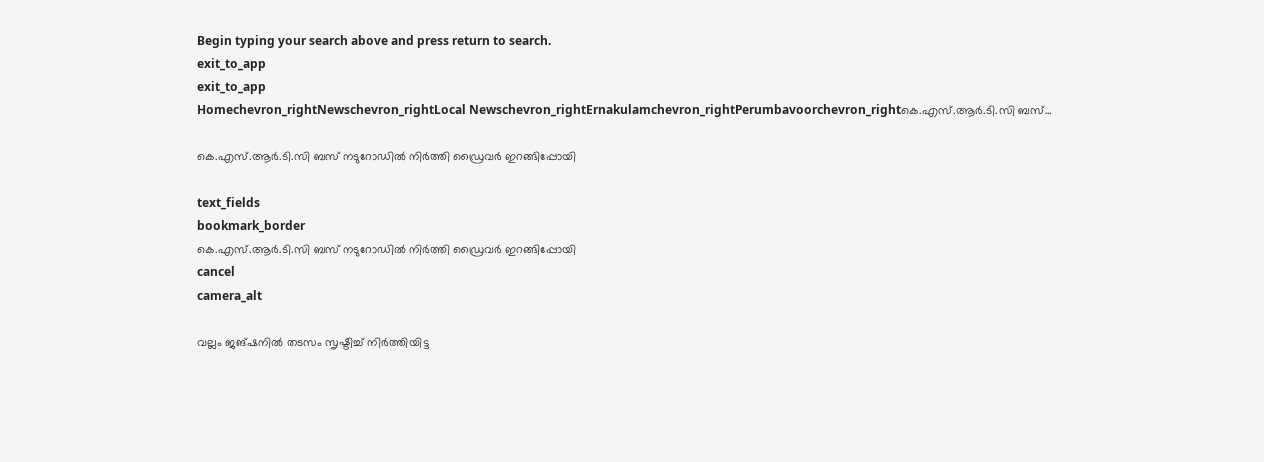Begin typing your search above and press return to search.
exit_to_app
exit_to_app
Homechevron_rightNewschevron_rightLocal Newschevron_rightErnakulamchevron_rightPerumbavoorchevron_rightകെ.എസ്.ആര്‍.ടി.സി ബസ്...

കെ.എസ്.ആര്‍.ടി.സി ബസ് നടുറോഡില്‍ നിര്‍ത്തി ഡ്രൈവർ ഇറങ്ങിപ്പോയി

text_fields
bookmark_border
കെ.എസ്.ആര്‍.ടി.സി ബസ് നടുറോഡില്‍ നിര്‍ത്തി ഡ്രൈവർ ഇറങ്ങിപ്പോയി
cancel
camera_alt

വല്ലം ജങ്ഷനില്‍ തടസം സൃഷ്ടിച്ച് നിര്‍ത്തിയിട്ട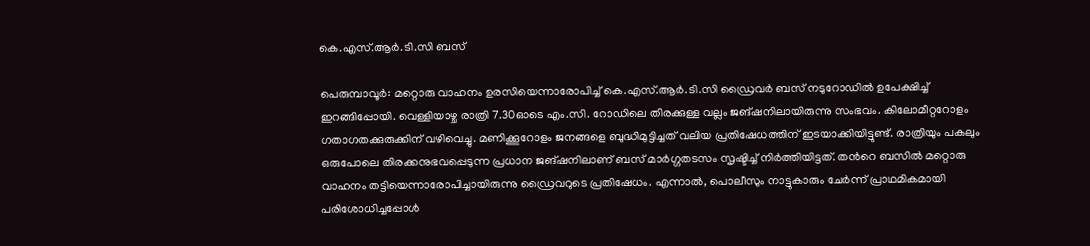കെ.എസ്.ആര്‍.ടി.സി ബസ്

പെരുമ്പാവൂര്‍: മറ്റൊരു വാഹനം ഉരസിയെന്നാരോപിച്ച് കെ.എസ്.ആര്‍.ടി.സി ഡ്രൈവര്‍ ബസ് നടുറോഡില്‍ ഉപേക്ഷിച്ച് ഇറങ്ങിപ്പോയി. വെള്ളിയാഴ്ച രാത്രി 7.30ഓടെ എം.സി. റോഡിലെ തിരക്കുള്ള വല്ലം ജങ്ഷനിലായിരുന്നു സംഭവം. കിലോമീറ്ററോളം ഗതാഗതക്കുരുക്കിന് വഴിവെച്ചു. മണിക്കൂറോളം ജനങ്ങളെ ബുദ്ധിമുട്ടിച്ചത് വലിയ പ്രതിഷേധത്തിന് ഇടയാക്കിയിട്ടുണ്ട്. രാത്രിയും പകലും ഒരുപോലെ തിരക്കനുഭവപ്പെടുന്ന പ്രധാന ജങ്ഷനിലാണ് ബസ് മാര്‍ഗ്ഗതടസം സൃഷ്ടിച്ച് നിര്‍ത്തിയിട്ടത്. തന്‍റെ ബസില്‍ മറ്റൊരു വാഹനം തട്ടിയെന്നാരോപിച്ചായിരുന്നു ഡ്രൈവറുടെ പ്രതിഷേധം. എന്നാല്‍, പൊലീസും നാട്ടുകാരും ചേര്‍ന്ന് പ്രാഥമികമായി പരിശോധിച്ചപ്പോള്‍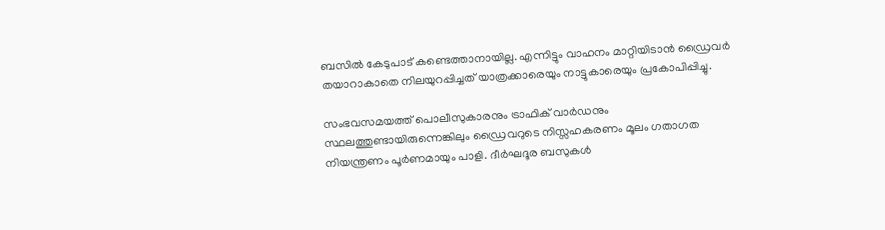ബസില്‍ കേടുപാട് കണ്ടെത്താനായില്ല. എന്നിട്ടും വാഹനം മാറ്റിയിടാന്‍ ഡ്രൈവര്‍ തയാറാകാതെ നിലയുറപ്പിച്ചത് യാത്രക്കാരെയും നാട്ടുകാരെയും പ്രകോപിപ്പിച്ചു.

സംഭവസമയത്ത് പൊലീസുകാരനും ട്രാഫിക് വാര്‍ഡനും സ്ഥലത്തുണ്ടായിരുന്നെങ്കിലും ഡ്രൈവറുടെ നിസ്സഹകരണം മൂലം ഗതാഗത നിയന്ത്രണം പൂര്‍ണമായും പാളി. ദീര്‍ഘദൂര ബസുകള്‍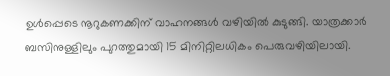ഉള്‍പ്പെടെ നൂറുകണക്കിന് വാഹനങ്ങള്‍ വഴിയില്‍ കുടുങ്ങി. യാത്രക്കാര്‍ ബസിനുള്ളിലും പുറത്തുമായി 15 മിനിറ്റിലധികം പെരുവഴിയിലായി.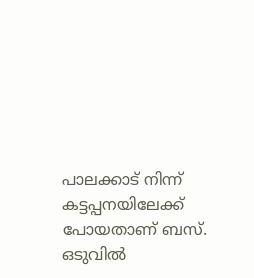പാലക്കാട് നിന്ന് കട്ടപ്പനയിലേക്ക് പോയതാണ് ബസ്. ഒടുവില്‍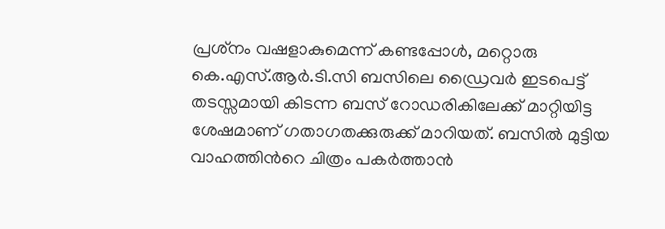പ്രശ്‌നം വഷളാകുമെന്ന് കണ്ടപ്പോള്‍, മറ്റൊരു കെ.എസ്.ആര്‍.ടി.സി ബസിലെ ഡ്രൈവര്‍ ഇടപെട്ട് തടസ്സമായി കിടന്ന ബസ് റോഡരികിലേക്ക് മാറ്റിയിട്ട ശേഷമാണ് ഗതാഗതക്കുരുക്ക് മാറിയത്. ബസിൽ മുട്ടിയ വാഹത്തിന്‍റെ ചിത്രം പകർത്താൻ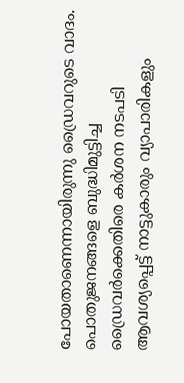പോയതാണെന്നായിരുന്നു ഡ്രൈവറുടെ വാദം. പൊതുജനങ്ങളെ ബുദ്ധിമുട്ടിച്ച ഡ്രൈവര്‍ക്കെതിരെ കര്‍ശന നടപടി ആവശ്യപ്പെട്ട് നാട്ടുകാരും വ്യാപാരികളും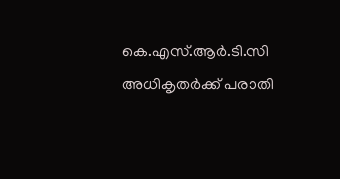കെ.എസ്.ആര്‍.ടി.സി അധികൃതര്‍ക്ക് പരാതി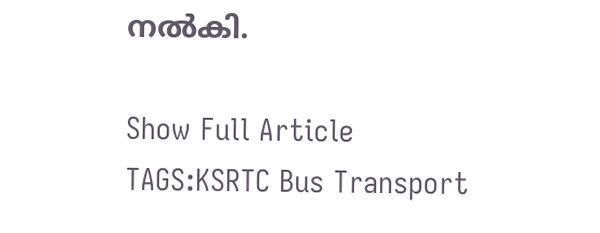നല്‍കി.

Show Full Article
TAGS:KSRTC Bus Transport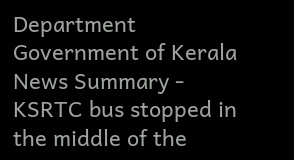Department Government of Kerala
News Summary - KSRTC bus stopped in the middle of the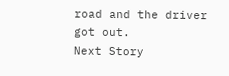road and the driver got out.
Next Story